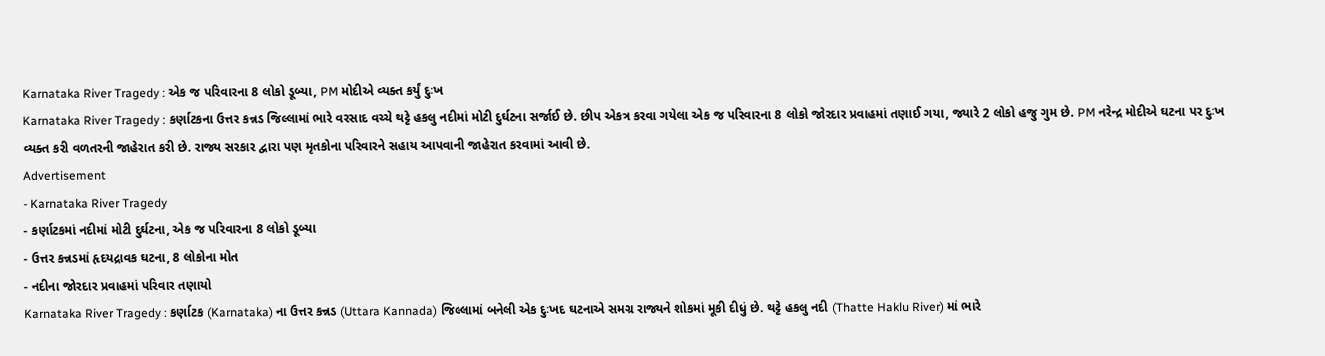Karnataka River Tragedy : એક જ પરિવારના 8 લોકો ડૂબ્યા, PM મોદીએ વ્યક્ત કર્યું દુઃખ
Karnataka River Tragedy : કર્ણાટકના ઉત્તર કન્નડ જિલ્લામાં ભારે વરસાદ વચ્ચે થટ્ટે હકલુ નદીમાં મોટી દુર્ઘટના સર્જાઈ છે. છીપ એકત્ર કરવા ગયેલા એક જ પરિવારના 8 લોકો જોરદાર પ્રવાહમાં તણાઈ ગયા, જ્યારે 2 લોકો હજુ ગુમ છે. PM નરેન્દ્ર મોદીએ ઘટના પર દુઃખ વ્યક્ત કરી વળતરની જાહેરાત કરી છે. રાજ્ય સરકાર દ્વારા પણ મૃતકોના પરિવારને સહાય આપવાની જાહેરાત કરવામાં આવી છે.
Advertisement
- Karnataka River Tragedy
- કર્ણાટકમાં નદીમાં મોટી દુર્ઘટના, એક જ પરિવારના 8 લોકો ડૂબ્યા
- ઉત્તર કન્નડમાં હૃદયદ્રાવક ઘટના, 8 લોકોના મોત
- નદીના જોરદાર પ્રવાહમાં પરિવાર તણાયો
Karnataka River Tragedy : કર્ણાટક (Karnataka) ના ઉત્તર કન્નડ (Uttara Kannada) જિલ્લામાં બનેલી એક દુઃખદ ઘટનાએ સમગ્ર રાજ્યને શોકમાં મૂકી દીધું છે. થટ્ટે હકલુ નદી (Thatte Haklu River) માં ભારે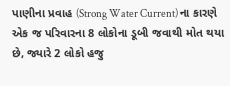પાણીના પ્રવાહ (Strong Water Current) ના કારણે એક જ પરિવારના 8 લોકોના ડૂબી જવાથી મોત થયા છે, જ્યારે 2 લોકો હજુ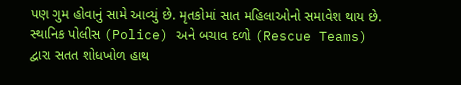પણ ગુમ હોવાનું સામે આવ્યું છે. મૃતકોમાં સાત મહિલાઓનો સમાવેશ થાય છે. સ્થાનિક પોલીસ (Police) અને બચાવ દળો (Rescue Teams) દ્વારા સતત શોધખોળ હાથ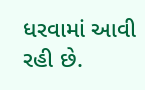ધરવામાં આવી રહી છે.